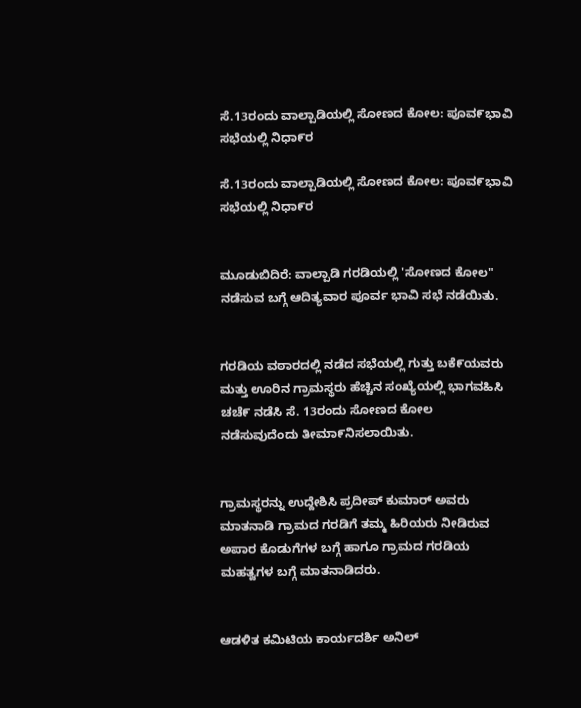ಸೆ.13ರಂದು ವಾಲ್ಪಾಡಿಯಲ್ಲಿ ಸೋಣದ ಕೋಲ: ಪೂವ೯ಭಾವಿ ಸಭೆಯಲ್ಲಿ ನಿಧಾ೯ರ

ಸೆ.13ರಂದು ವಾಲ್ಪಾಡಿಯಲ್ಲಿ ಸೋಣದ ಕೋಲ: ಪೂವ೯ಭಾವಿ ಸಭೆಯಲ್ಲಿ ನಿಧಾ೯ರ


ಮೂಡುಬಿದಿರೆ: ವಾಲ್ಪಾಡಿ ಗರಡಿಯಲ್ಲಿ 'ಸೋಣದ ಕೋಲ" ನಡೆಸುವ ಬಗ್ಗೆ ಆದಿತ್ಯವಾರ ಪೂರ್ವ ಭಾವಿ ಸಭೆ ನಡೆಯಿತು.


ಗರಡಿಯ ವಠಾರದಲ್ಲಿ ನಡೆದ ಸಭೆಯಲ್ಲಿ ಗುತ್ತು ಬಕೆ೯ಯವರು ಮತ್ತು ಊರಿನ ಗ್ರಾಮಸ್ಥರು ಹೆಚ್ಚಿನ ಸಂಖ್ಯೆಯಲ್ಲಿ ಭಾಗವಹಿಸಿ ಚಚೆ೯ ನಡೆಸಿ ಸೆ. 13ರಂದು ಸೋಣದ ಕೋಲ ನಡೆಸುವುದೆಂದು ತೀಮಾ೯ನಿಸಲಾಯಿತು.


ಗ್ರಾಮಸ್ಥರನ್ನು ಉದ್ದೇಶಿಸಿ ಪ್ರದೀಪ್ ಕುಮಾರ್ ಅವರು ಮಾತನಾಡಿ ಗ್ರಾಮದ ಗರಡಿಗೆ ತಮ್ಮ ಹಿರಿಯರು ನೀಡಿರುವ ಅಪಾರ ಕೊಡುಗೆಗಳ ಬಗ್ಗೆ ಹಾಗೂ ಗ್ರಾಮದ ಗರಡಿಯ ಮಹತ್ವಗಳ ಬಗ್ಗೆ ಮಾತನಾಡಿದರು.


ಆಡಳಿತ ಕಮಿಟಿಯ ಕಾರ್ಯದರ್ಶಿ ಅನಿಲ್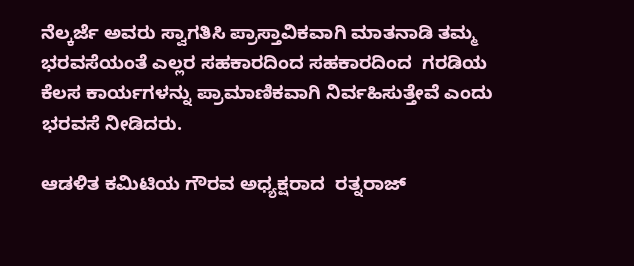ನೆಲ್ಕರ್ಜೆ ಅವರು ಸ್ವಾಗತಿಸಿ ಪ್ರಾಸ್ತಾವಿಕವಾಗಿ ಮಾತನಾಡಿ ತಮ್ಮ ಭರವಸೆಯಂತೆ ಎಲ್ಲರ ಸಹಕಾರದಿಂದ ಸಹಕಾರದಿಂದ  ಗರಡಿಯ ಕೆಲಸ ಕಾರ್ಯಗಳನ್ನು ಪ್ರಾಮಾಣಿಕವಾಗಿ ನಿರ್ವಹಿಸುತ್ತೇವೆ ಎಂದು ಭರವಸೆ ನೀಡಿದರು.

ಆಡಳಿತ ಕಮಿಟಿಯ ಗೌರವ ಅಧ್ಯಕ್ಷರಾದ  ರತ್ನರಾಜ್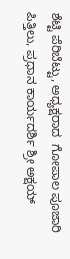ಶೆಟ್ಟಿ ಪೆರಿಬೆಟ್ಟು, ಅಧ್ಯಕ್ಷರಾದ  ಗೋಪಾಲ ಪೂಜಾರಿ ಪಿತ್ತಿಲು, ಪ್ರಧಾನ ಕಾರ್ಯದರ್ಶಿ ಶ್ರೀ ಅಕ್ಷಯ್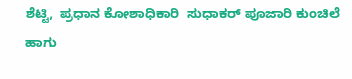ಶೆಟ್ಟಿ,  ಪ್ರಧಾನ ಕೋಶಾಧಿಕಾರಿ  ಸುಧಾಕರ್ ಪೂಜಾರಿ ಕುಂಚಿಲೆ ಹಾಗು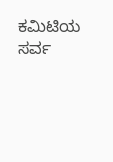ಕಮಿಟಿಯ ಸರ್ವ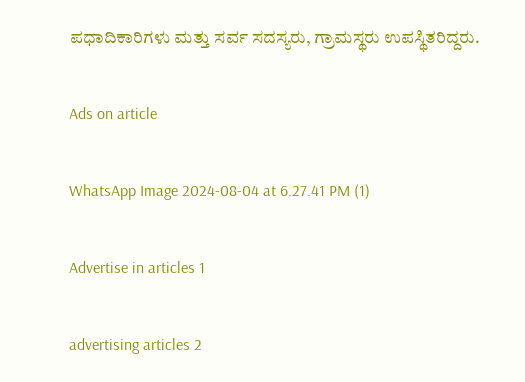ಪಧಾದಿಕಾರಿಗಳು ಮತ್ತು ಸರ್ವ ಸದಸ್ಯರು, ಗ್ರಾಮಸ್ಥರು ಉಪಸ್ಥಿತರಿದ್ದರು.

Ads on article

WhatsApp Image 2024-08-04 at 6.27.41 PM (1)

Advertise in articles 1

advertising articles 2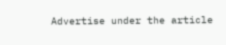Advertise under the article